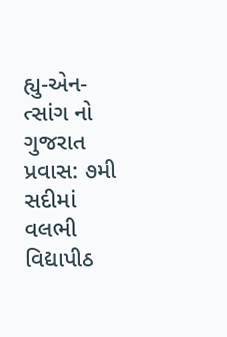હ્યુ-એન-ત્સાંગ નો ગુજરાત પ્રવાસ: ૭મી સદીમાં વલભી વિદ્યાપીઠ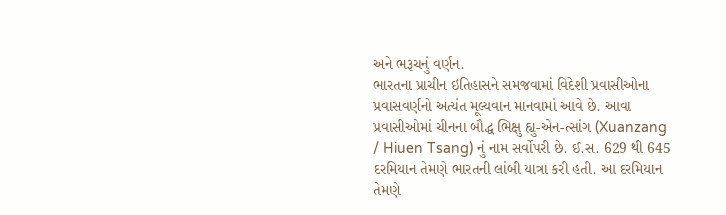અને ભરૂચનું વર્ણન.
ભારતના પ્રાચીન ઇતિહાસને સમજવામાં વિદેશી પ્રવાસીઓના પ્રવાસવર્ણનો અત્યંત મૂલ્યવાન માનવામાં આવે છે. આવા પ્રવાસીઓમાં ચીનના બૌદ્ધ ભિક્ષુ હ્યુ-એન-ત્સાંગ (Xuanzang / Hiuen Tsang) નું નામ સર્વોપરી છે. ઈ.સ. 629 થી 645 દરમિયાન તેમણે ભારતની લાંબી યાત્રા કરી હતી. આ દરમિયાન તેમણે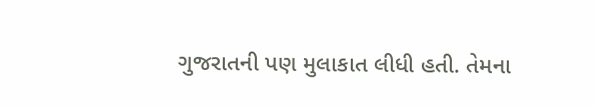ગુજરાતની પણ મુલાકાત લીધી હતી. તેમના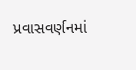પ્રવાસવર્ણનમાં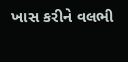ખાસ કરીને વલભી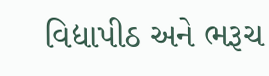વિદ્યાપીઠ અને ભરૂચ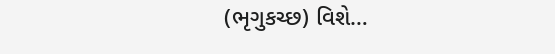(ભૃગુકચ્છ) વિશે…